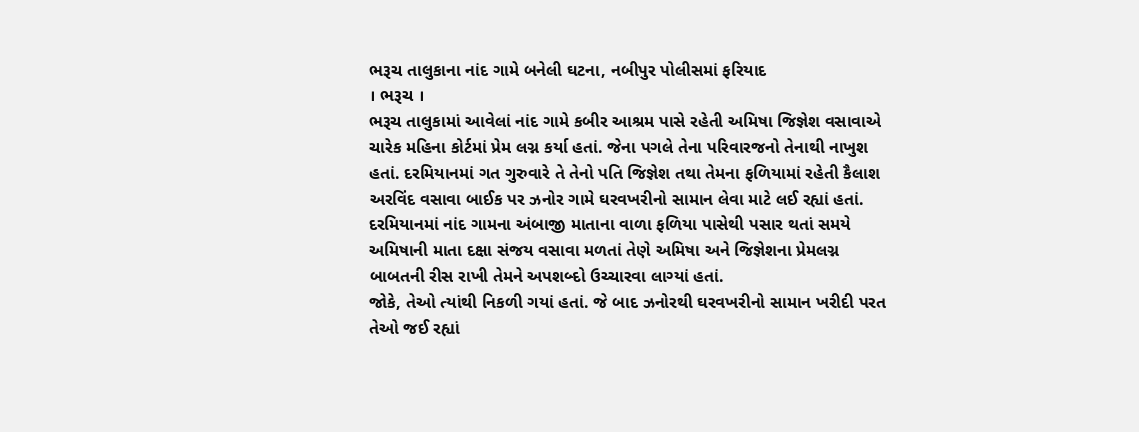ભરૂચ તાલુકાના નાંદ ગામે બનેલી ઘટના, નબીપુર પોલીસમાં ફરિયાદ
। ભરૂચ ।
ભરૂચ તાલુકામાં આવેલાં નાંદ ગામે કબીર આશ્રમ પાસે રહેતી અમિષા જિજ્ઞેશ વસાવાએ ચારેક મહિના કોર્ટમાં પ્રેમ લગ્ન કર્યા હતાં. જેના પગલે તેના પરિવારજનો તેનાથી નાખુશ હતાં. દરમિયાનમાં ગત ગુરુવારે તે તેનો પતિ જિજ્ઞેશ તથા તેમના ફળિયામાં રહેતી કૈલાશ અરવિંદ વસાવા બાઈક પર ઝનોર ગામે ઘરવખરીનો સામાન લેવા માટે લઈ રહ્યાં હતાં. દરમિયાનમાં નાંદ ગામના અંબાજી માતાના વાળા ફળિયા પાસેથી પસાર થતાં સમયે અમિષાની માતા દક્ષા સંજય વસાવા મળતાં તેણે અમિષા અને જિજ્ઞેશના પ્રેમલગ્ન બાબતની રીસ રાખી તેમને અપશબ્દો ઉચ્ચારવા લાગ્યાં હતાં.
જોકે, તેઓ ત્યાંથી નિકળી ગયાં હતાં. જે બાદ ઝનોરથી ઘરવખરીનો સામાન ખરીદી પરત તેઓ જઈ રહ્યાં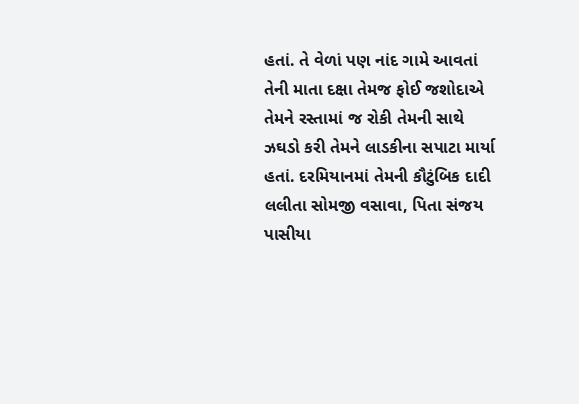હતાં. તે વેળાં પણ નાંદ ગામે આવતાં તેની માતા દક્ષા તેમજ ફોઈ જશોદાએ તેમને રસ્તામાં જ રોકી તેમની સાથે ઝઘડો કરી તેમને લાડકીના સપાટા માર્યા હતાં. દરમિયાનમાં તેમની કૌટુંબિક દાદી લલીતા સોમજી વસાવા, પિતા સંજય પાસીયા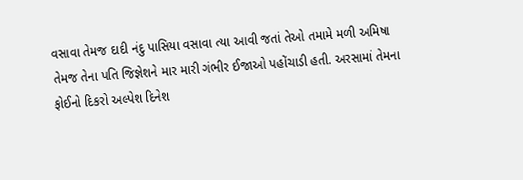વસાવા તેમજ દાદી નંદુ પાસિયા વસાવા ત્યા આવી જતાં તેઓ તમામે મળી અમિષા તેમજ તેના પતિ જિજ્ઞેશને માર મારી ગંભીર ઈજાઓ પહોંચાડી હતી. અરસામાં તેમના ફોઈનો દિકરો અલ્પેશ દિનેશ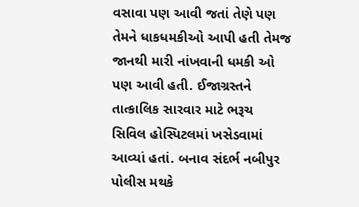વસાવા પણ આવી જતાં તેણે પણ તેમને ધાકધમકીઓ આપી હતી તેમજ જાનથી મારી નાંખવાની ધમકી ઓ પણ આવી હતી. ઈજાગ્રસ્તને તાત્કાલિક સારવાર માટે ભરૂચ સિવિલ હોસ્પિટલમાં ખસેડવામાં આવ્યાં હતાં. બનાવ સંદર્ભ નબીપુર પોલીસ મથકે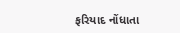ફરિયાદ નોંધાતા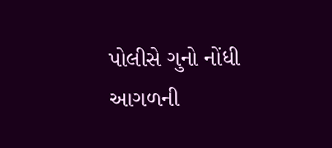પોલીસે ગુનો નોંધી આગળની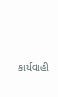કાર્યવાહી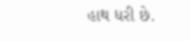હાથ ધરી છે.